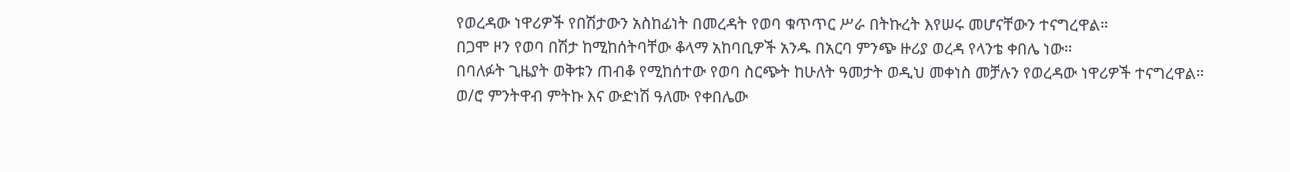የወረዳው ነዋሪዎች የበሽታውን አስከፊነት በመረዳት የወባ ቁጥጥር ሥራ በትኩረት እየሠሩ መሆናቸውን ተናግረዋል።
በጋሞ ዞን የወባ በሽታ ከሚከሰትባቸው ቆላማ አከባቢዎች አንዱ በአርባ ምንጭ ዙሪያ ወረዳ የላንቴ ቀበሌ ነው።
በባለፉት ጊዜያት ወቅቱን ጠብቆ የሚከሰተው የወባ ስርጭት ከሁለት ዓመታት ወዲህ መቀነስ መቻሉን የወረዳው ነዋሪዎች ተናግረዋል።
ወ/ሮ ምንትዋብ ምትኩ እና ውድነሽ ዓለሙ የቀበሌው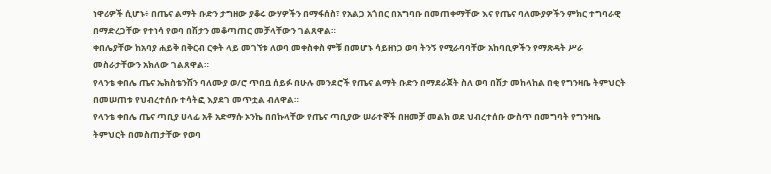ነዋሪዎች ሲሆኑ፥ በጤና ልማት ቡድን ታግዘው ያቆሩ ውሃዎችን በማፋሰስ፣ የአልጋ አጎበር በአግባቡ በመጠቀማቸው እና የጤና ባለሙያዎችን ምክር ተግባራዊ በማድረጋቸው የተነሳ የወባ በሽታን መቆጣጠር መቻላቸውን ገልጸዋል።
ቀበሌያቸው ከአባያ ሐይቅ በቅርብ ርቀት ላይ መገኘቱ ለወባ መቀስቀስ ምቹ በመሆኑ ሳይዘነጋ ወባ ትንኝ የሚራባባቸው አከባቢዎችን የማጽዳት ሥራ መስራታቸውን አክለው ገልጸዋል።
የላንቴ ቀበሌ ጤና ኤክስቴንሽን ባለሙያ ወ/ሮ ጥበቧ ሰይፉ በሁሉ መንደሮች የጤና ልማት ቡድን በማደራጀት ስለ ወባ በሽታ መከላከል በቂ የግንዛቤ ትምህርት በመሠጠቱ የህብረተሰቡ ተሳትፎ እያደገ መጥቷል ብለዋል።
የላንቴ ቀበሌ ጤና ጣቢያ ሀላፊ አቶ አድማሱ ኦንኬ በበኩላቸው የጤና ጣቢያው ሠራተኞች በዘመቻ መልክ ወደ ህብረተሰቡ ውስጥ በመግባት የግንዛቤ ትምህርት በመስጠታቸው የወባ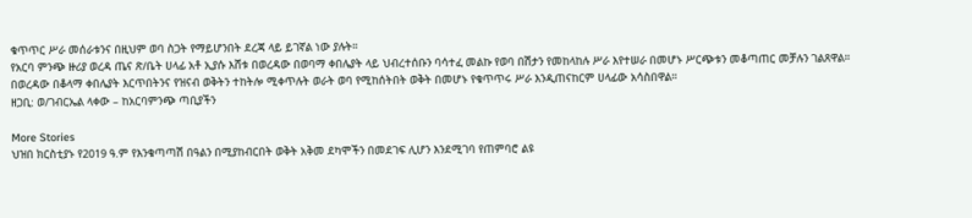ቁጥጥር ሥራ መሰራቱንና በዚህም ወባ ስጋት የማይሆንበት ደረጃ ላይ ይገኛል ነው ያሉት።
የአርባ ምንጭ ዙሪያ ወረዳ ጤና ጽ/ቤት ሀላፊ አቶ ኢያሱ እሸቱ በወረዳው በወባማ ቀበሌያት ላይ ህብረተሰቡን ባሳተፈ መልኩ የወባ በሽታን የመከላከሉ ሥራ እየተሠራ በመሆኑ ሥርጭቱን መቆጣጠር መቻሉን ገልጸዋል።
በወረዳው በቆላማ ቀበሌያት እርጥበትንና የዝናብ ወቅትን ተከትሎ ሚቀጥሉት ወራት ወባ የሚከሰትበት ወቅት በመሆኑ የቁጥጥሩ ሥራ እንዲጠናከርም ሀላፊው አሳስበዋል።
ዘጋቢ: ወ/ገብርኤል ላቀው – ከአርባምንጭ ጣቢያችን

More Stories
ህዝበ ክርስቲያኑ የ2019 ዓ.ም የእንቁጣጣሽ በዓልን በሚያከብርበት ወቅት አቅመ ደካሞችን በመደገፍ ሊሆን እንደሚገባ የጠምባሮ ልዩ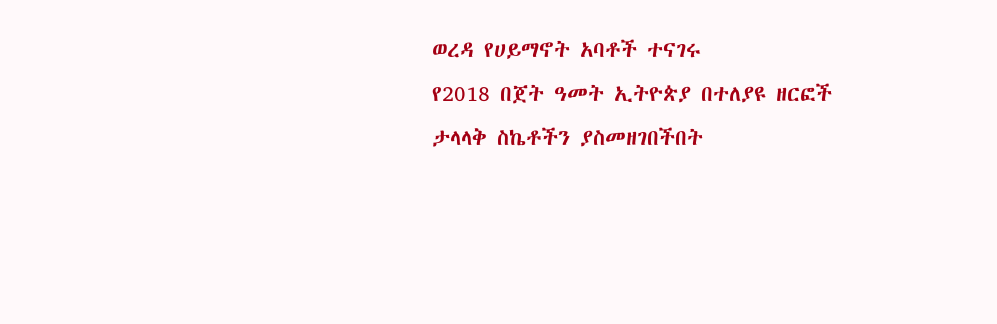ወረዳ የሀይማኖት አባቶች ተናገሩ
የ2018 በጀት ዓመት ኢትዮጵያ በተለያዩ ዘርፎች ታላላቅ ስኬቶችን ያስመዘገበችበት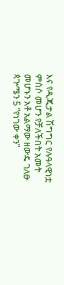እና የዲጂታል ሽግግር የሉዓላዊነቷ ምሰሶ መሆን የቻለችበት አመት መሆኑን አቶ አልማው ዘውዴ ገለፁ
ጳጕሜን 5 “የነገው ቀን”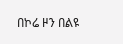በኮሬ ዞን በልዩ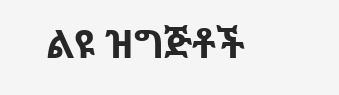ልዩ ዝግጅቶች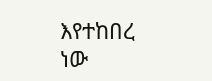እየተከበረ ነው